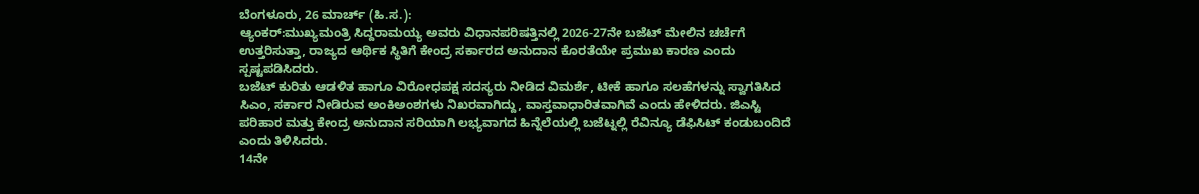ಬೆಂಗಳೂರು, 26 ಮಾರ್ಚ್ (ಹಿ.ಸ.):
ಆ್ಯಂಕರ್:ಮುಖ್ಯಮಂತ್ರಿ ಸಿದ್ದರಾಮಯ್ಯ ಅವರು ವಿಧಾನಪರಿಷತ್ತಿನಲ್ಲಿ 2026-27ನೇ ಬಜೆಟ್ ಮೇಲಿನ ಚರ್ಚೆಗೆ ಉತ್ತರಿಸುತ್ತಾ, ರಾಜ್ಯದ ಆರ್ಥಿಕ ಸ್ಥಿತಿಗೆ ಕೇಂದ್ರ ಸರ್ಕಾರದ ಅನುದಾನ ಕೊರತೆಯೇ ಪ್ರಮುಖ ಕಾರಣ ಎಂದು ಸ್ಪಷ್ಟಪಡಿಸಿದರು.
ಬಜೆಟ್ ಕುರಿತು ಆಡಳಿತ ಹಾಗೂ ವಿರೋಧಪಕ್ಷ ಸದಸ್ಯರು ನೀಡಿದ ವಿಮರ್ಶೆ, ಟೀಕೆ ಹಾಗೂ ಸಲಹೆಗಳನ್ನು ಸ್ವಾಗತಿಸಿದ ಸಿಎಂ, ಸರ್ಕಾರ ನೀಡಿರುವ ಅಂಕಿಅಂಶಗಳು ನಿಖರವಾಗಿದ್ದು, ವಾಸ್ತವಾಧಾರಿತವಾಗಿವೆ ಎಂದು ಹೇಳಿದರು. ಜಿಎಸ್ಟಿ ಪರಿಹಾರ ಮತ್ತು ಕೇಂದ್ರ ಅನುದಾನ ಸರಿಯಾಗಿ ಲಭ್ಯವಾಗದ ಹಿನ್ನೆಲೆಯಲ್ಲಿ ಬಜೆಟ್ನಲ್ಲಿ ರೆವಿನ್ಯೂ ಡೆಫಿಸಿಟ್ ಕಂಡುಬಂದಿದೆ ಎಂದು ತಿಳಿಸಿದರು.
14ನೇ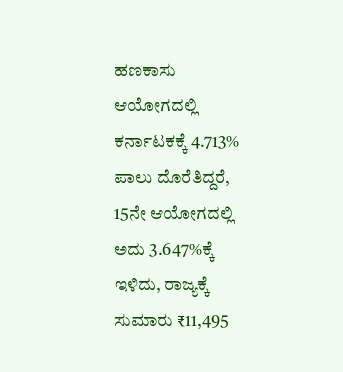ಹಣಕಾಸು ಆಯೋಗದಲ್ಲಿ ಕರ್ನಾಟಕಕ್ಕೆ 4.713% ಪಾಲು ದೊರೆತಿದ್ದರೆ, 15ನೇ ಆಯೋಗದಲ್ಲಿ ಅದು 3.647%ಕ್ಕೆ ಇಳಿದು, ರಾಜ್ಯಕ್ಕೆ ಸುಮಾರು ₹11,495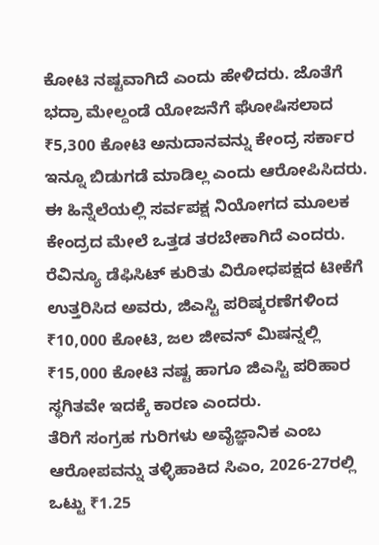ಕೋಟಿ ನಷ್ಟವಾಗಿದೆ ಎಂದು ಹೇಳಿದರು. ಜೊತೆಗೆ ಭದ್ರಾ ಮೇಲ್ದಂಡೆ ಯೋಜನೆಗೆ ಘೋಷಿಸಲಾದ ₹5,300 ಕೋಟಿ ಅನುದಾನವನ್ನು ಕೇಂದ್ರ ಸರ್ಕಾರ ಇನ್ನೂ ಬಿಡುಗಡೆ ಮಾಡಿಲ್ಲ ಎಂದು ಆರೋಪಿಸಿದರು. ಈ ಹಿನ್ನೆಲೆಯಲ್ಲಿ ಸರ್ವಪಕ್ಷ ನಿಯೋಗದ ಮೂಲಕ ಕೇಂದ್ರದ ಮೇಲೆ ಒತ್ತಡ ತರಬೇಕಾಗಿದೆ ಎಂದರು.
ರೆವಿನ್ಯೂ ಡೆಫಿಸಿಟ್ ಕುರಿತು ವಿರೋಧಪಕ್ಷದ ಟೀಕೆಗೆ ಉತ್ತರಿಸಿದ ಅವರು, ಜಿಎಸ್ಟಿ ಪರಿಷ್ಕರಣೆಗಳಿಂದ ₹10,000 ಕೋಟಿ, ಜಲ ಜೀವನ್ ಮಿಷನ್ನಲ್ಲಿ ₹15,000 ಕೋಟಿ ನಷ್ಟ ಹಾಗೂ ಜಿಎಸ್ಟಿ ಪರಿಹಾರ ಸ್ಥಗಿತವೇ ಇದಕ್ಕೆ ಕಾರಣ ಎಂದರು.
ತೆರಿಗೆ ಸಂಗ್ರಹ ಗುರಿಗಳು ಅವೈಜ್ಞಾನಿಕ ಎಂಬ ಆರೋಪವನ್ನು ತಳ್ಳಿಹಾಕಿದ ಸಿಎಂ, 2026-27ರಲ್ಲಿ ಒಟ್ಟು ₹1.25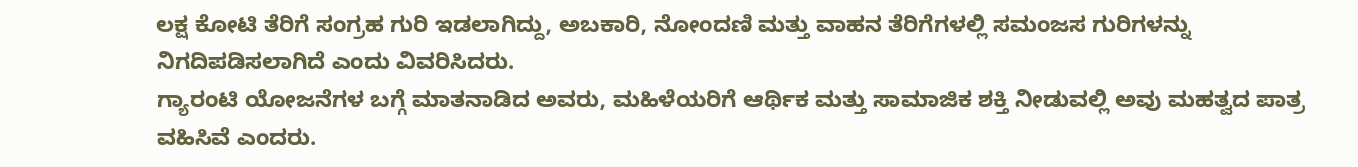ಲಕ್ಷ ಕೋಟಿ ತೆರಿಗೆ ಸಂಗ್ರಹ ಗುರಿ ಇಡಲಾಗಿದ್ದು, ಅಬಕಾರಿ, ನೋಂದಣಿ ಮತ್ತು ವಾಹನ ತೆರಿಗೆಗಳಲ್ಲಿ ಸಮಂಜಸ ಗುರಿಗಳನ್ನು ನಿಗದಿಪಡಿಸಲಾಗಿದೆ ಎಂದು ವಿವರಿಸಿದರು.
ಗ್ಯಾರಂಟಿ ಯೋಜನೆಗಳ ಬಗ್ಗೆ ಮಾತನಾಡಿದ ಅವರು, ಮಹಿಳೆಯರಿಗೆ ಆರ್ಥಿಕ ಮತ್ತು ಸಾಮಾಜಿಕ ಶಕ್ತಿ ನೀಡುವಲ್ಲಿ ಅವು ಮಹತ್ವದ ಪಾತ್ರ ವಹಿಸಿವೆ ಎಂದರು.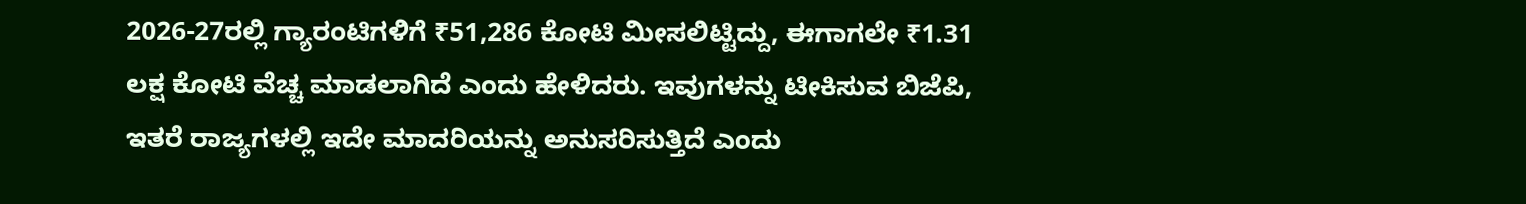2026-27ರಲ್ಲಿ ಗ್ಯಾರಂಟಿಗಳಿಗೆ ₹51,286 ಕೋಟಿ ಮೀಸಲಿಟ್ಟಿದ್ದು, ಈಗಾಗಲೇ ₹1.31 ಲಕ್ಷ ಕೋಟಿ ವೆಚ್ಚ ಮಾಡಲಾಗಿದೆ ಎಂದು ಹೇಳಿದರು. ಇವುಗಳನ್ನು ಟೀಕಿಸುವ ಬಿಜೆಪಿ, ಇತರೆ ರಾಜ್ಯಗಳಲ್ಲಿ ಇದೇ ಮಾದರಿಯನ್ನು ಅನುಸರಿಸುತ್ತಿದೆ ಎಂದು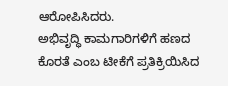ಆರೋಪಿಸಿದರು.
ಅಭಿವೃದ್ಧಿ ಕಾಮಗಾರಿಗಳಿಗೆ ಹಣದ ಕೊರತೆ ಎಂಬ ಟೀಕೆಗೆ ಪ್ರತಿಕ್ರಿಯಿಸಿದ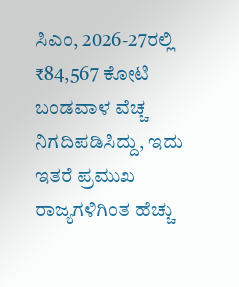ಸಿಎಂ, 2026-27ರಲ್ಲಿ ₹84,567 ಕೋಟಿ ಬಂಡವಾಳ ವೆಚ್ಚ ನಿಗದಿಪಡಿಸಿದ್ದು, ಇದು ಇತರೆ ಪ್ರಮುಖ ರಾಜ್ಯಗಳಿಗಿಂತ ಹೆಚ್ಚು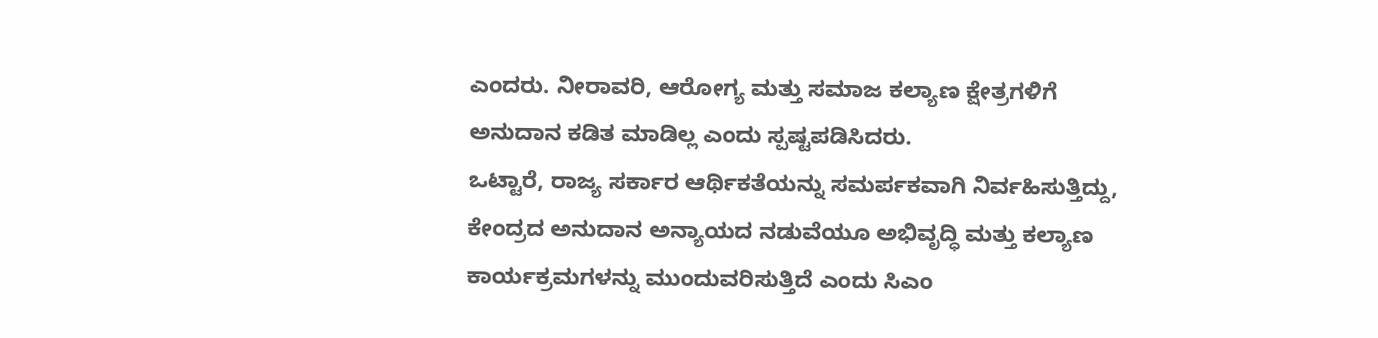ಎಂದರು. ನೀರಾವರಿ, ಆರೋಗ್ಯ ಮತ್ತು ಸಮಾಜ ಕಲ್ಯಾಣ ಕ್ಷೇತ್ರಗಳಿಗೆ ಅನುದಾನ ಕಡಿತ ಮಾಡಿಲ್ಲ ಎಂದು ಸ್ಪಷ್ಟಪಡಿಸಿದರು.
ಒಟ್ಟಾರೆ, ರಾಜ್ಯ ಸರ್ಕಾರ ಆರ್ಥಿಕತೆಯನ್ನು ಸಮರ್ಪಕವಾಗಿ ನಿರ್ವಹಿಸುತ್ತಿದ್ದು, ಕೇಂದ್ರದ ಅನುದಾನ ಅನ್ಯಾಯದ ನಡುವೆಯೂ ಅಭಿವೃದ್ಧಿ ಮತ್ತು ಕಲ್ಯಾಣ ಕಾರ್ಯಕ್ರಮಗಳನ್ನು ಮುಂದುವರಿಸುತ್ತಿದೆ ಎಂದು ಸಿಎಂ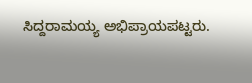ಸಿದ್ದರಾಮಯ್ಯ ಅಭಿಪ್ರಾಯಪಟ್ಟರು.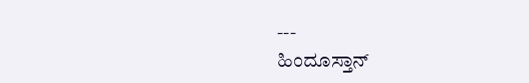---
ಹಿಂದೂಸ್ತಾನ್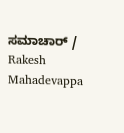ಸಮಾಚಾರ್ / Rakesh Mahadevappa